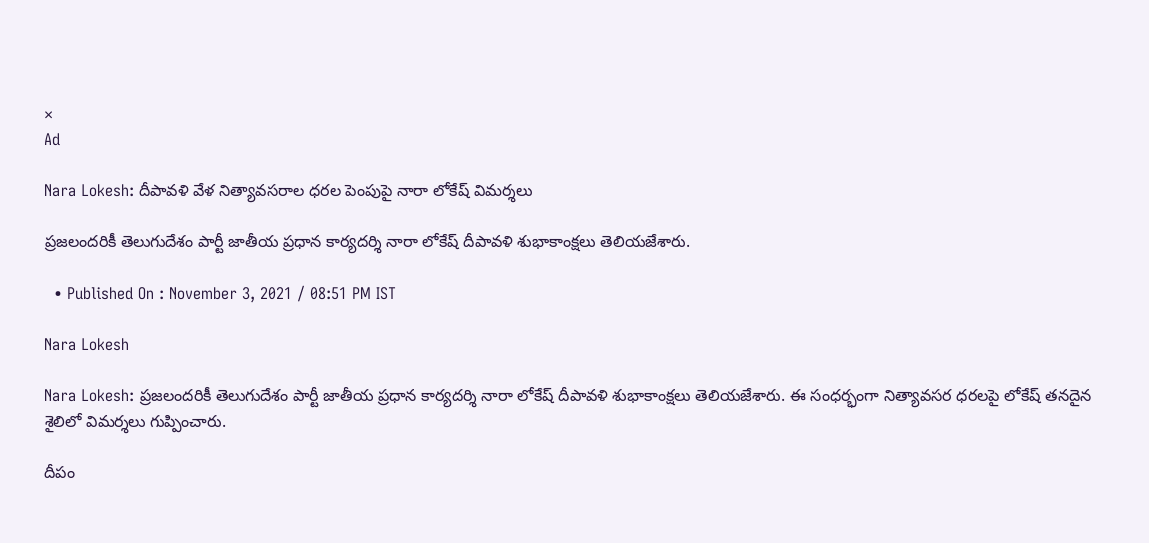×
Ad

Nara Lokesh: దీపావళి వేళ నిత్యావసరాల ధరల పెంపుపై నారా లోకేష్ విమర్శలు

ప్రజలందరికీ తెలుగుదేశం పార్టీ జాతీయ ప్రధాన కార్యదర్శి నారా లోకేష్ దీపావళి శుభాకాంక్షలు తెలియజేశారు.

  • Published On : November 3, 2021 / 08:51 PM IST

Nara Lokesh

Nara Lokesh: ప్రజలందరికీ తెలుగుదేశం పార్టీ జాతీయ ప్రధాన కార్యదర్శి నారా లోకేష్ దీపావళి శుభాకాంక్షలు తెలియజేశారు. ఈ సంధర్భంగా నిత్యావసర ధరలపై లోకేష్ తనదైన శైలిలో విమర్శలు గుప్పించారు.

దీపం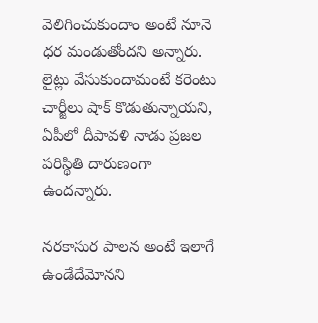వెలిగించుకుందాం అంటే నూనె ధర మండుతోందని అన్నారు. లైట్లు వేసుకుందామంటే కరెంటు చార్జీలు షాక్ కొడుతున్నాయని, ఏపీలో దీపావళి నాడు ప్రజల పరిస్థితి దారుణంగా ఉందన్నారు.

నరకాసుర పాలన అంటే ఇలాగే ఉండేదేమోనని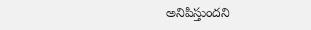అనిపిస్తుందని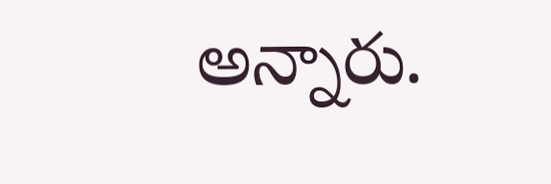అన్నారు.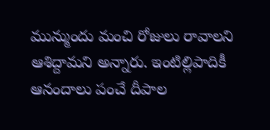మున్ముందు మంచి రోజులు రావాలని ఆశిద్దామని అన్నారు. ఇంటిల్లిపాదికీ ఆనందాలు పంచే దీపాల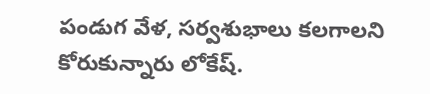పండుగ వేళ, సర్వశుభాలు కలగాలని కోరుకున్నారు లోకేష్.